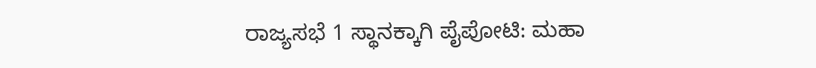ರಾಜ್ಯಸಭೆ 1 ಸ್ಥಾನಕ್ಕಾಗಿ ಪೈಪೋಟಿ: ಮಹಾ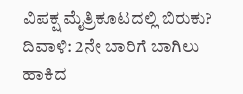ವಿಪಕ್ಷ ಮೈತ್ರಿಕೂಟದಲ್ಲಿ ಬಿರುಕು?
ದಿವಾಳಿ: 2ನೇ ಬಾರಿಗೆ ಬಾಗಿಲು ಹಾಕಿದ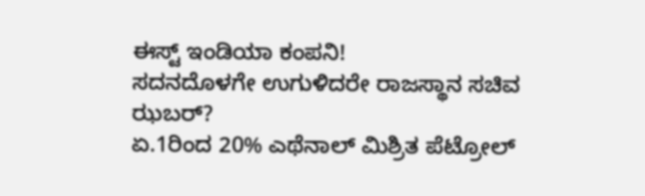ಈಸ್ಟ್ ಇಂಡಿಯಾ ಕಂಪನಿ!
ಸದನದೊಳಗೇ ಉಗುಳಿದರೇ ರಾಜಸ್ಥಾನ ಸಚಿವ ಝಬರ್?
ಏ.1ರಿಂದ 20% ಎಥೆನಾಲ್ ಮಿಶ್ರಿತ ಪೆಟ್ರೋಲ್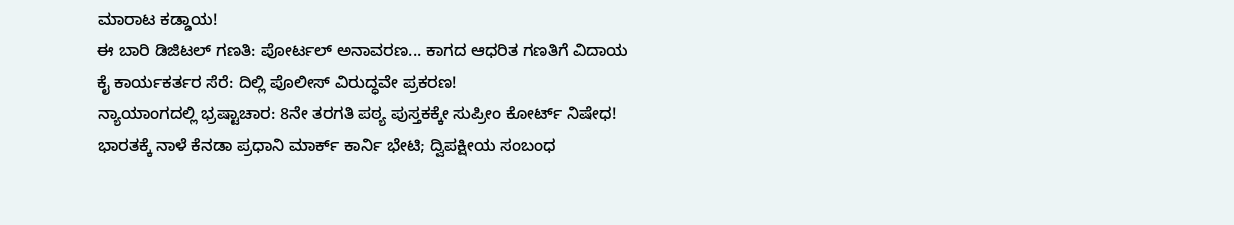ಮಾರಾಟ ಕಡ್ಡಾಯ!
ಈ ಬಾರಿ ಡಿಜಿಟಲ್ ಗಣತಿ: ಪೋರ್ಟಲ್ ಅನಾವರಣ... ಕಾಗದ ಆಧರಿತ ಗಣತಿಗೆ ವಿದಾಯ
ಕೈ ಕಾರ್ಯಕರ್ತರ ಸೆರೆ: ದಿಲ್ಲಿ ಪೊಲೀಸ್ ವಿರುದ್ಧವೇ ಪ್ರಕರಣ!
ನ್ಯಾಯಾಂಗದಲ್ಲಿ ಭ್ರಷ್ಟಾಚಾರ: 8ನೇ ತರಗತಿ ಪಠ್ಯ ಪುಸ್ತಕಕ್ಕೇ ಸುಪ್ರೀಂ ಕೋರ್ಟ್ ನಿಷೇಧ!
ಭಾರತಕ್ಕೆ ನಾಳೆ ಕೆನಡಾ ಪ್ರಧಾನಿ ಮಾರ್ಕ್ ಕಾರ್ನಿ ಭೇಟಿ; ದ್ವಿಪಕ್ಷೀಯ ಸಂಬಂಧ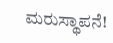ಮರುಸ್ಥಾಪನೆ!